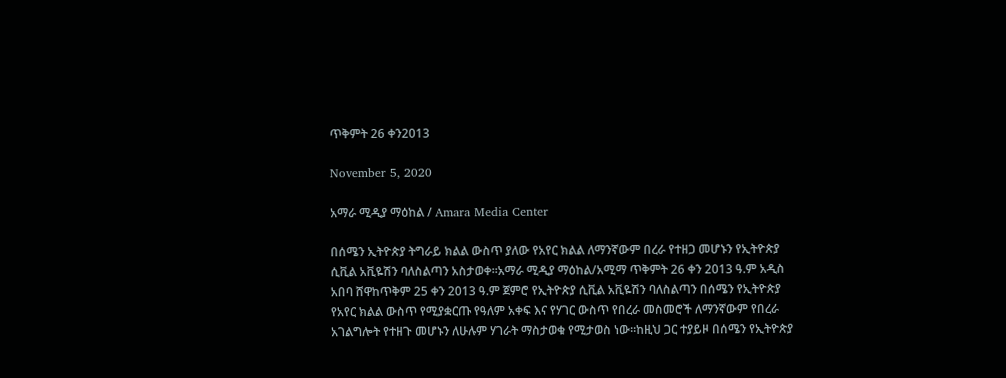ጥቅምት 26 ቀን2013

November 5, 2020

አማራ ሚዲያ ማዕከል / Amara Media Center

በሰሜን ኢትዮጵያ ትግራይ ክልል ውስጥ ያለው የአየር ክልል ለማንኛውም በረራ የተዘጋ መሆኑን የኢትዮጵያ ሲቪል አቪዬሽን ባለስልጣን አስታወቀ።አማራ ሚዲያ ማዕከል/አሚማ ጥቅምት 26 ቀን 2013 ዓ.ም አዲስ አበባ ሸዋከጥቅም 25 ቀን 2013 ዓ.ም ጀምሮ የኢትዮጵያ ሲቪል አቪዬሽን ባለስልጣን በሰሜን የኢትዮጵያ የአየር ክልል ውስጥ የሚያቋርጡ የዓለም አቀፍ እና የሃገር ውስጥ የበረራ መስመሮች ለማንኛውም የበረራ አገልግሎት የተዘጉ መሆኑን ለሁሉም ሃገራት ማስታወቁ የሚታወስ ነው።ከዚህ ጋር ተያይዞ በሰሜን የኢትዮጵያ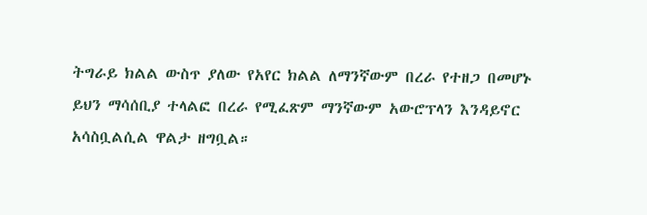ትግራይ ክልል ውስጥ ያለው የአየር ክልል ለማንኛውም በረራ የተዘጋ በመሆኑ ይህን ማሳሰቢያ ተላልፎ በረራ የሚፈጽም ማንኛውም አውሮፕላን እንዳይኖር አሳስቧልሲል ዋልታ ዘግቧል።